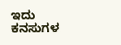ಇದು ಕನಸುಗಳ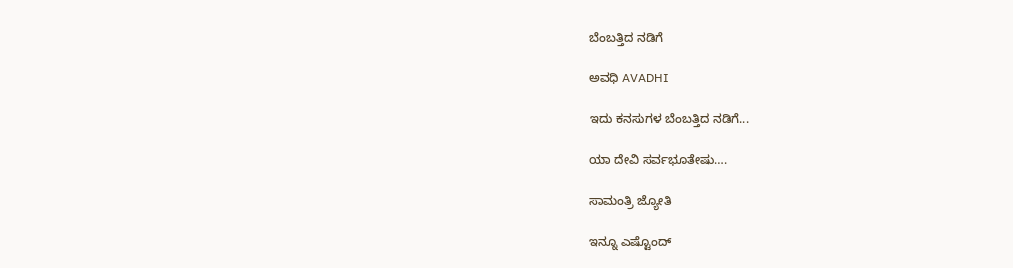ಬೆಂಬತ್ತಿದ ನಡಿಗೆ‍

ಅವಧಿ AVADHI

ಇದು ಕನಸುಗಳ ಬೆಂಬತ್ತಿದ ನಡಿಗೆ...

ಯಾ ದೇವಿ ಸರ್ವಭೂತೇಷು….

ಸಾಮಂತ್ರಿ ಜ್ಯೋತಿ

ಇನ್ನೂ ಎಷ್ಟೊಂದ್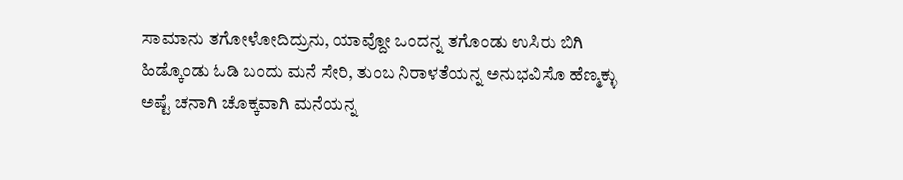ಸಾಮಾನು ತಗೋಳೋದಿದ್ರುನು, ಯಾವ್ದೋ ಒಂದನ್ನ ತಗೊಂಡು ಉಸಿರು ಬಿಗಿ ಹಿಡ್ಕೊಂಡು ಓಡಿ ಬಂದು ಮನೆ ಸೇರಿ, ತುಂಬ ನಿರಾಳತೆಯನ್ನ ಅನುಭವಿಸೊ ಹೆಣ್ಮಕ್ಳು ಅಷ್ಟೆ ಚನಾಗಿ ಚೊಕ್ಕವಾಗಿ ಮನೆಯನ್ನ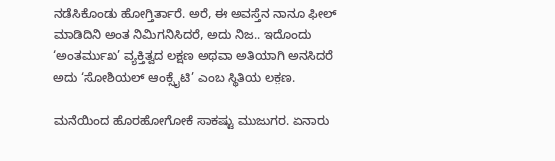ನಡೆಸಿಕೊಂಡು ಹೋಗ್ತಿರ್ತಾರೆ. ಅರೆ, ಈ ಅವಸ್ತೆನ ನಾನೂ ಫೀಲ್ ಮಾಡಿದಿನಿ ಅಂತ ನಿಮಿಗನಿಸಿದರೆ, ಅದು ನಿಜ.. ಇದೊಂದು ‘ಅಂತರ್ಮುಖ’ ವ್ಯಕ್ತಿತ್ವದ ಲಕ್ಷಣ ಅಥವಾ ಅತಿಯಾಗಿ ಅನಸಿದರೆ ಅದು ‘ಸೋಶಿಯಲ್ ಆಂಕ್ಸೈಟಿ’ ಎಂಬ ಸ್ಥಿತಿಯ ಲಕ಼ಣ.

ಮನೆಯಿಂದ ಹೊರಹೋಗೋಕೆ ಸಾಕಷ್ಟು ಮುಜುಗರ. ಏನಾರು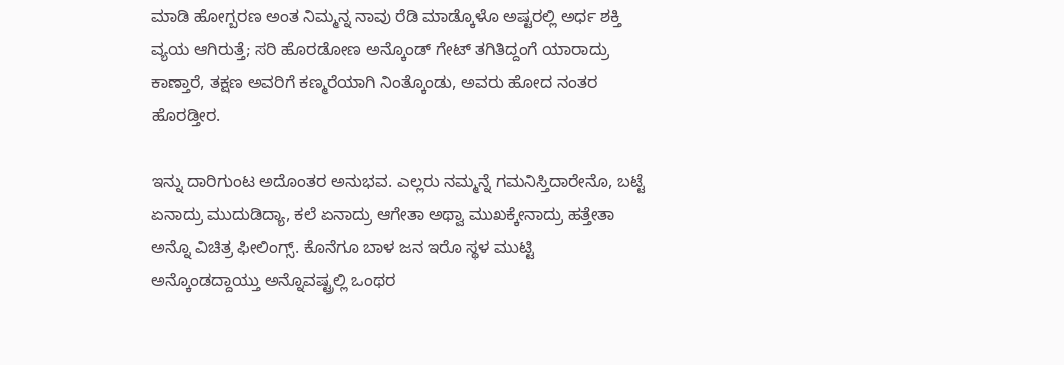ಮಾಡಿ ಹೋಗ್ಬರಣ ಅಂತ ನಿಮ್ಮನ್ನ ನಾವು ರೆಡಿ ಮಾಡ್ಕೊಳೊ ಅಷ್ಟರಲ್ಲಿ ಅರ್ಧ ಶಕ್ತಿ ವ್ಯಯ ಆಗಿರುತ್ತೆ; ಸರಿ ಹೊರಡೋಣ ಅನ್ಕೊಂಡ್ ಗೇಟ್ ತಗಿತಿದ್ದಂಗೆ ಯಾರಾದ್ರು ಕಾಣ್ತಾರೆ, ತಕ್ಷಣ ಅವರಿಗೆ ಕಣ್ಮರೆಯಾಗಿ ನಿಂತ್ಕೊಂಡು, ಅವರು ಹೋದ ನಂತರ ಹೊರಡ್ತೀರ.

ಇನ್ನು ದಾರಿಗುಂಟ ಅದೊಂತರ ಅನುಭವ. ಎಲ್ಲರು ನಮ್ಮನ್ನೆ ಗಮನಿಸ್ತಿದಾರೇನೊ, ಬಟ್ಟೆ ಏನಾದ್ರು ಮುದುಡಿದ್ಯಾ, ಕಲೆ ಏನಾದ್ರು ಆಗೇತಾ ಅಥ್ವಾ ಮುಖಕ್ಕೇನಾದ್ರು ಹತ್ತೇತಾ ಅನ್ನೊ ವಿಚಿತ್ರ ಫೀಲಿಂಗ್ಸ್. ಕೊನೆಗೂ ಬಾಳ ಜನ ಇರೊ ಸ್ಥಳ ಮುಟ್ಟಿ ಅನ್ಕೊಂಡದ್ದಾಯ್ತು ಅನ್ನೊವಷ್ಟ್ರಲ್ಲಿ ಒಂಥರ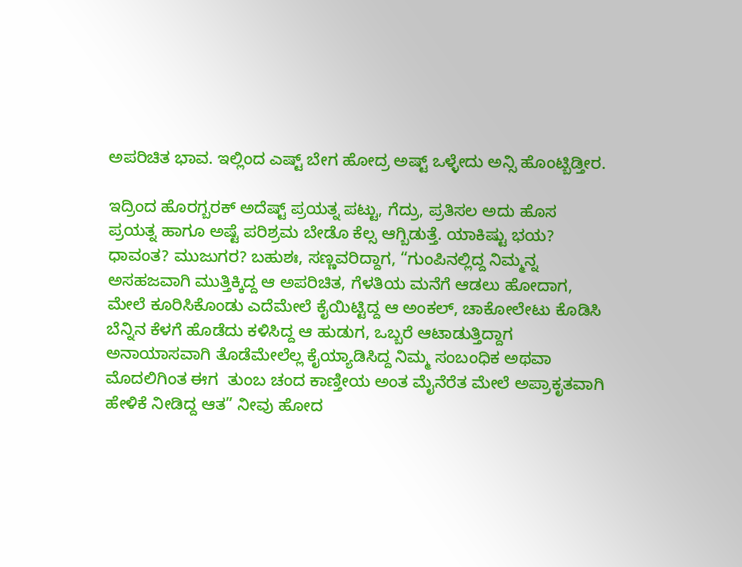ಅಪರಿಚಿತ ಭಾವ. ಇಲ್ಲಿಂದ ಎಷ್ಟ್ ಬೇಗ ಹೋದ್ರ ಅಷ್ಟ್ ಒಳ್ಳೇದು ಅನ್ಸಿ ಹೊಂಟ್ಬಿಡ್ತೀರ.

ಇದ್ರಿಂದ ಹೊರಗ್ಬರಕ್ ಅದೆಷ್ಟ್ ಪ್ರಯತ್ನ ಪಟ್ಟು, ಗೆದ್ರು, ಪ್ರತಿಸಲ ಅದು ಹೊಸ ಪ್ರಯತ್ನ ಹಾಗೂ ಅಷ್ಟೆ ಪರಿಶ್ರಮ ಬೇಡೊ ಕೆಲ್ಸ ಆಗ್ಬಿಡುತ್ತೆ. ಯಾಕಿಷ್ಟು ಭಯ? ಧಾವಂತ? ಮುಜುಗರ? ಬಹುಶಃ, ಸಣ್ಣವರಿದ್ದಾಗ, “ಗುಂಪಿನಲ್ಲಿದ್ದ ನಿಮ್ಮನ್ನ ಅಸಹಜವಾಗಿ ಮುತ್ತಿಕ್ಕಿದ್ದ ಆ ಅಪರಿಚಿತ, ಗೆಳತಿಯ ಮನೆಗೆ ಆಡಲು ಹೋದಾಗ, ಮೇಲೆ ಕೂರಿಸಿಕೊಂಡು ಎದೆಮೇಲೆ ಕೈಯಿಟ್ಟಿದ್ದ ಆ ಅಂಕಲ್, ಚಾಕೋಲೇಟು ಕೊಡಿಸಿ ಬೆನ್ನಿನ ಕೆಳಗೆ ಹೊಡೆದು ಕಳಿಸಿದ್ದ ಆ ಹುಡುಗ, ಒಬ್ಬರೆ ಆಟಾಡುತ್ತಿದ್ದಾಗ ಅನಾಯಾಸವಾಗಿ ತೊಡೆಮೇಲೆಲ್ಲ ಕೈಯ್ಯಾಡಿಸಿದ್ದ ನಿಮ್ಮ ಸಂಬಂಧಿಕ ಅಥವಾ ಮೊದಲಿಗಿಂತ ಈಗ  ತುಂಬ ಚಂದ ಕಾಣ್ತೀಯ ಅಂತ ಮೈನೆರೆತ ಮೇಲೆ ಅಪ್ರಾಕೃತವಾಗಿ ಹೇಳಿಕೆ ನೀಡಿದ್ದ ಆತ” ನೀವು ಹೋದ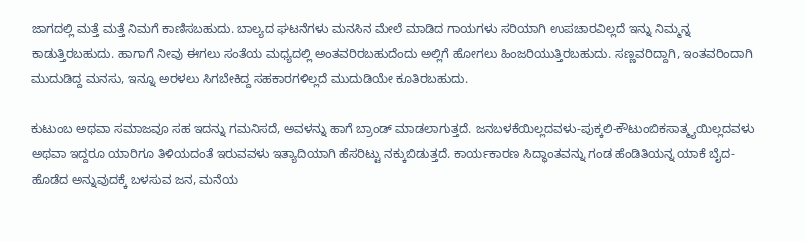ಜಾಗದಲ್ಲಿ ಮತ್ತೆ ಮತ್ತೆ ನಿಮಗೆ ಕಾಣಿಸಬಹುದು. ಬಾಲ್ಯದ ಘಟನೆಗಳು ಮನಸಿನ ಮೇಲೆ ಮಾಡಿದ ಗಾಯಗಳು ಸರಿಯಾಗಿ ಉಪಚಾರವಿಲ್ಲದೆ ಇನ್ನು ನಿಮ್ಮನ್ನ ಕಾಡುತ್ತಿರಬಹುದು. ಹಾಗಾಗೆ ನೀವು ಈಗಲು ಸಂತೆಯ ಮಧ್ಯದಲ್ಲಿ ಅಂತವರಿರಬಹುದೆಂದು ಅಲ್ಲಿಗೆ ಹೋಗಲು ಹಿಂಜರಿಯುತ್ತಿರಬಹುದು. ಸಣ್ಣವರಿದ್ದಾಗಿ, ಇಂತವರಿಂದಾಗಿ ಮುದುಡಿದ್ದ ಮನಸು, ಇನ್ನೂ ಅರಳಲು ಸಿಗಬೇಕಿದ್ದ ಸಹಕಾರಗಳಿಲ್ಲದೆ ಮುದುಡಿಯೇ ಕೂತಿರಬಹುದು.

ಕುಟುಂಬ ಅಥವಾ ಸಮಾಜವೂ ಸಹ ಇದನ್ನು ಗಮನಿಸದೆ, ಅವಳನ್ನು ಹಾಗೆ ಬ್ರಾಂಡ್ ಮಾಡಲಾಗುತ್ತದೆ. ಜನಬಳಕೆಯಿಲ್ಲದವಳು-ಪುಕ್ಕಲಿ-ಕೌಟುಂಬಿಕಸಾತ್ಮ್ಯಯಿಲ್ಲದವಳು ಅಥವಾ ಇದ್ದರೂ ಯಾರಿಗೂ ತಿಳಿಯದಂತೆ ಇರುವವಳು ಇತ್ಯಾದಿಯಾಗಿ ಹೆಸರಿಟ್ಟು ನಕ್ಕುಬಿಡುತ್ತದೆ. ಕಾರ್ಯಕಾರಣ ಸಿದ್ಧಾಂತವನ್ನು ಗಂಡ ಹೆಂಡಿತಿಯನ್ನ ಯಾಕೆ ಬೈದ-ಹೊಡೆದ ಅನ್ನುವುದಕ್ಕೆ ಬಳಸುವ ಜನ, ಮನೆಯ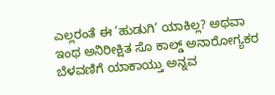ಎಲ್ಲರಂತೆ ಈ ‘ಹುಡುಗಿ’ ಯಾಕಿಲ್ಲ? ಅಥವಾ ಇಂಥ ಅನಿರೀಕ್ಷಿತ ಸೊ ಕಾಲ್ಡ್ ಅನಾರೋಗ್ಯಕರ ಬೆಳವಣಿಗೆ ಯಾಕಾಯ್ತು ಅನ್ನವ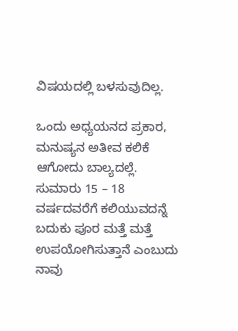ವಿಷಯದಲ್ಲಿ ಬಳಸುವುದಿಲ್ಲ.

ಒಂದು ಅಧ್ಯಯನದ ಪ್ರಕಾರ, ಮನುಷ್ಯನ ಅತೀವ ಕಲಿಕೆ ಆಗೋದು ಬಾಲ್ಯದಲ್ಲೆ. ಸುಮಾರು 15 – 18 ವರ್ಷದವರೆಗೆ ಕಲಿಯುವದನ್ನೆ ಬದುಕು ಪೂರ ಮತ್ತೆ ಮತ್ತೆ ಉಪಯೋಗಿಸುತ್ತಾನೆ ಎಂಬುದು ನಾವು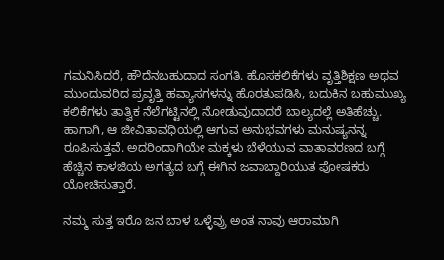ಗಮನಿಸಿದರೆ, ಹೌದೆನಬಹುದಾದ ಸಂಗತಿ. ಹೊಸಕಲಿಕೆಗಳು ವೃತ್ತಿಶಿಕ್ಷಣ ಅಥವ ಮುಂದುವರಿದ ಪ್ರವೃತ್ತಿ ಹವ್ಯಾಸಗಳನ್ನು ಹೊರತುಪಡಿಸಿ, ಬದುಕಿನ ಬಹುಮುಖ್ಯ ಕಲಿಕೆಗಳು ತಾತ್ವಿಕ ನೆಲೆಗಟ್ಟಿನಲ್ಲಿ ನೋಡುವುದಾದರೆ ಬಾಲ್ಯದಲ್ಲೆ ಅತಿಹೆಚ್ಚು. ಹಾಗಾಗಿ, ಆ ಜೀವಿತಾವಧಿಯಲ್ಲಿ ಆಗುವ ಅನುಭವಗಳು ಮನುಷ್ಯನನ್ನ ರೂಪಿಸುತ್ತವೆ. ಅದರಿಂದಾಗಿಯೇ ಮಕ್ಕಳು ಬೆಳೆಯುವ ವಾತಾವರಣದ ಬಗ್ಗೆ ಹೆಚ್ಚಿನ ಕಾಳಜಿಯ ಅಗತ್ಯದ ಬಗ್ಗೆ ಈಗಿನ ಜವಾಬ್ದಾರಿಯುತ ಪೋಷಕರು ಯೋಚಿಸುತ್ತಾರೆ.

ನಮ್ಮ ಸುತ್ತ ಇರೊ ಜನ ಬಾಳ ಒಳ್ಳೆವ್ರು ಅಂತ ನಾವು ಆರಾಮಾಗಿ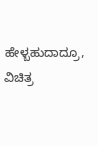ಹೇಳ್ಬಹುದಾದ್ರೂ, ವಿಚಿತ್ರ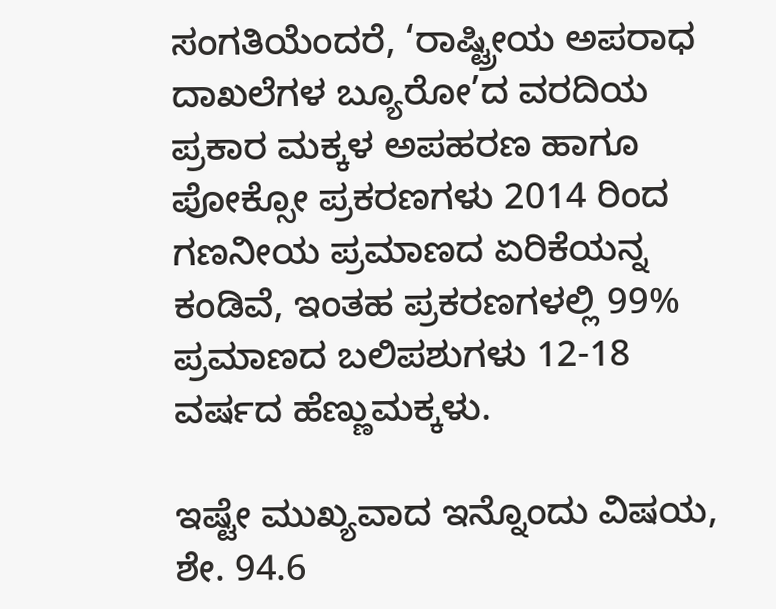ಸಂಗತಿಯೆಂದರೆ, ‘ರಾಷ್ಟ್ರೀಯ ಅಪರಾಧ ದಾಖಲೆಗಳ ಬ್ಯೂರೋ’ದ ವರದಿಯ ಪ್ರಕಾರ ಮಕ್ಕಳ ಅಪಹರಣ ಹಾಗೂ ಪೋಕ್ಸೋ ಪ್ರಕರಣಗಳು 2014 ರಿಂದ ಗಣನೀಯ ಪ್ರಮಾಣದ ಏರಿಕೆಯನ್ನ ಕಂಡಿವೆ, ಇಂತಹ ಪ್ರಕರಣಗಳಲ್ಲಿ 99% ಪ್ರಮಾಣದ ಬಲಿಪಶುಗಳು 12-18 ವರ್ಷದ ಹೆಣ್ಣುಮಕ್ಕಳು.

ಇಷ್ಟೇ ಮುಖ್ಯವಾದ ಇನ್ನೊಂದು ವಿಷಯ, ಶೇ. 94.6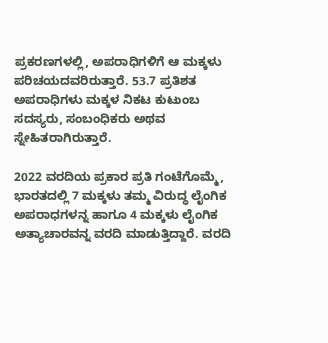ಪ್ರಕರಣಗಳಲ್ಲಿ, ಅಪರಾಧಿಗಳಿಗೆ ಆ ಮಕ್ಕಳು ಪರಿಚಯದವರಿರುತ್ತಾರೆ. 53.7 ಪ್ರತಿಶತ ಅಪರಾಧಿಗಳು ಮಕ್ಕಳ ನಿಕಟ ಕುಟುಂಬ ಸದಸ್ಯರು, ಸಂಬಂಧಿಕರು ಅಥವ ಸ್ನೇಹಿತರಾಗಿರುತ್ತಾರೆ.

2022 ವರದಿಯ ಪ್ರಕಾರ ಪ್ರತಿ ಗಂಟೆಗೊಮ್ಮೆ, ಭಾರತದಲ್ಲಿ 7 ಮಕ್ಕಳು ತಮ್ಮ ವಿರುದ್ಧ ಲೈಂಗಿಕ ಅಪರಾಧಗಳನ್ನ ಹಾಗೂ 4 ಮಕ್ಕಳು ಲೈಂಗಿಕ ಅತ್ಯಾಚಾರವನ್ನ ವರದಿ ಮಾಡುತ್ತಿದ್ದಾರೆ. ವರದಿ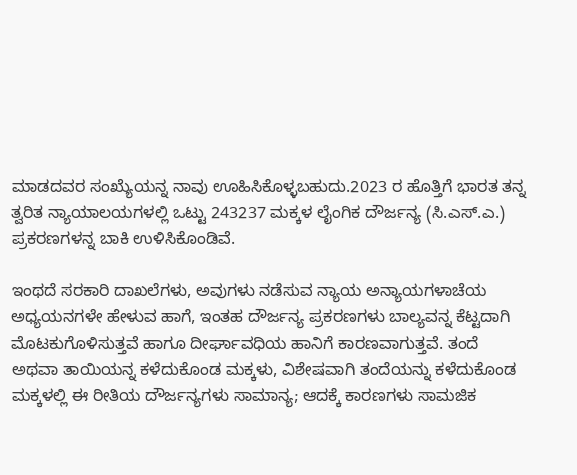ಮಾಡದವರ ಸಂಖ್ಯೆುಯನ್ನ ನಾವು ಊಹಿಸಿಕೊಳ್ಳಬಹುದು.2023 ರ ಹೊತ್ತಿಗೆ ಭಾರತ ತನ್ನ ತ್ವರಿತ ನ್ಯಾಯಾಲಯಗಳಲ್ಲಿ ಒಟ್ಟು 243237 ಮಕ್ಕಳ ಲೈಂಗಿಕ ದೌರ್ಜನ್ಯ (ಸಿ.ಎಸ್.ಎ.) ಪ್ರಕರಣಗಳನ್ನ ಬಾಕಿ ಉಳಿಸಿಕೊಂಡಿವೆ.

ಇಂಥದೆ ಸರಕಾರಿ ದಾಖಲೆಗಳು, ಅವುಗಳು ನಡೆಸುವ ನ್ಯಾಯ ಅನ್ಯಾಯಗಳಾಚೆಯ ಅಧ್ಯಯನಗಳೇ ಹೇಳುವ ಹಾಗೆ, ಇಂತಹ ದೌರ್ಜನ್ಯ ಪ್ರಕರಣಗಳು ಬಾಲ್ಯವನ್ನ ಕೆಟ್ಟದಾಗಿ ಮೊಟಕುಗೊಳಿಸುತ್ತವೆ ಹಾಗೂ ದೀರ್ಘಾವಧಿಯ ಹಾನಿಗೆ ಕಾರಣವಾಗುತ್ತವೆ. ತಂದೆ ಅಥವಾ ತಾಯಿಯನ್ನ ಕಳೆದುಕೊಂಡ ಮಕ್ಕಳು, ವಿಶೇಷವಾಗಿ ತಂದೆಯನ್ನು ಕಳೆದುಕೊಂಡ ಮಕ್ಕಳಲ್ಲಿ ಈ ರೀತಿಯ ದೌರ್ಜನ್ಯಗಳು ಸಾಮಾನ್ಯ; ಆದಕ್ಕೆ ಕಾರಣಗಳು ಸಾಮಜಿಕ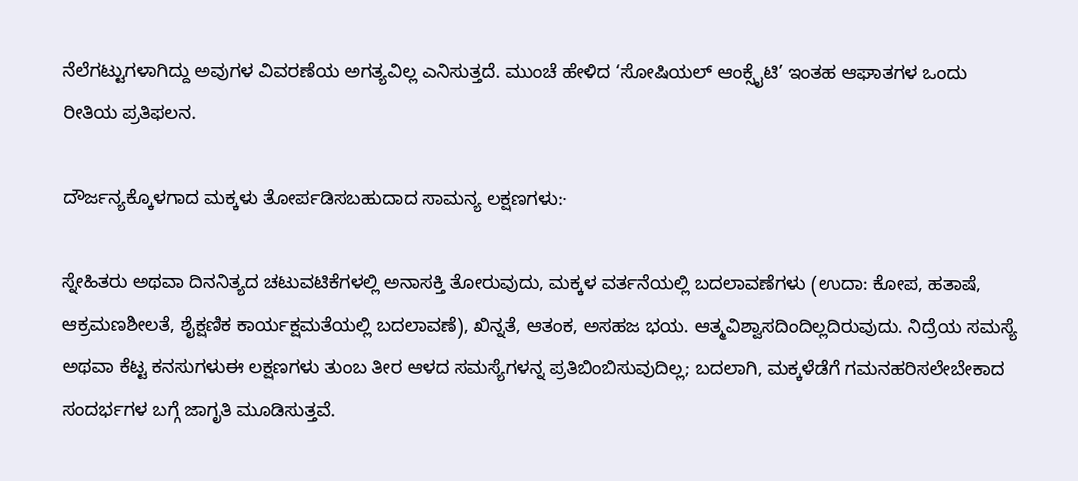ನೆಲೆಗಟ್ಟುಗಳಾಗಿದ್ದು ಅವುಗಳ ವಿವರಣೆಯ ಅಗತ್ಯವಿಲ್ಲ ಎನಿಸುತ್ತದೆ. ಮುಂಚೆ ಹೇಳಿದ ‘ಸೋಷಿಯಲ್ ಆಂಕ್ಸೈಟಿ’ ಇಂತಹ ಆಘಾತಗಳ ಒಂದು ರೀತಿಯ ಪ್ರತಿಫಲನ.

ದೌರ್ಜನ್ಯಕ್ಕೊಳಗಾದ ಮಕ್ಕಳು ತೋರ್ಪಡಿಸಬಹುದಾದ ಸಾಮನ್ಯ ಲಕ್ಷಣಗಳು:·

ಸ್ನೇಹಿತರು ಅಥವಾ ದಿನನಿತ್ಯದ ಚಟುವಟಿಕೆಗಳಲ್ಲಿ ಅನಾಸಕ್ತಿ ತೋರುವುದು, ಮಕ್ಕಳ ವರ್ತನೆಯಲ್ಲಿ ಬದಲಾವಣೆಗಳು (ಉದಾ: ಕೋಪ, ಹತಾಷೆ, ಆಕ್ರಮಣಶೀಲತೆ, ಶೈಕ್ಷಣಿಕ ಕಾರ್ಯಕ್ಷಮತೆಯಲ್ಲಿ ಬದಲಾವಣೆ), ಖಿನ್ನತೆ, ಆತಂಕ, ಅಸಹಜ ಭಯ. ಆತ್ಮವಿಶ್ವಾಸದಿಂದಿಲ್ಲದಿರುವುದು. ನಿದ್ರೆಯ ಸಮಸ್ಯೆ ಅಥವಾ ಕೆಟ್ಟ ಕನಸುಗಳುಈ ಲಕ್ಷಣಗಳು ತುಂಬ ತೀರ ಆಳದ ಸಮಸ್ಯೆಗಳನ್ನ ಪ್ರತಿಬಿಂಬಿಸುವುದಿಲ್ಲ; ಬದಲಾಗಿ, ಮಕ್ಕಳೆಡೆಗೆ ಗಮನಹರಿಸಲೇಬೇಕಾದ ಸಂದರ್ಭಗಳ ಬಗ್ಗೆ ಜಾಗೃತಿ ಮೂಡಿಸುತ್ತವೆ.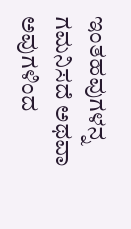ಇಂತಹವುಗಳನ್ನ ಗಮನಿಸದೆ ಅಥವಾ ಅವುಗಳಿಂದ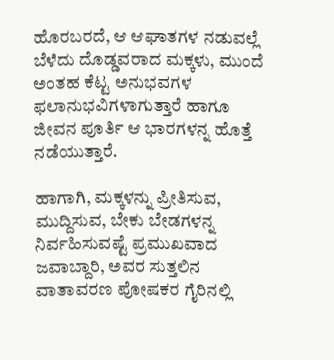ಹೊರಬರದೆ, ಆ ಆಘಾತಗಳ ನಡುವಲ್ಲೆ ಬೆಳೆದು ದೊಡ್ಡವರಾದ ಮಕ್ಕಳು, ಮುಂದೆ ಅಂತಹ ಕೆಟ್ಟ ಅನುಭವಗಳ ಫಲಾನುಭವಿಗಳಾಗುತ್ತಾರೆ ಹಾಗೂ ಜೀವನ ಪೂರ್ತಿ ಆ ಭಾರಗಳನ್ನ ಹೊತ್ತೆ ನಡೆಯುತ್ತಾರೆ.

ಹಾಗಾಗಿ, ಮಕ್ಕಳನ್ನು ಪ್ರೀತಿಸುವ, ಮುದ್ದಿಸುವ, ಬೇಕು ಬೇಡಗಳನ್ನ ನಿರ್ವಹಿಸುವಷ್ಟೆ ಪ್ರಮುಖವಾದ ಜವಾಬ್ದಾರಿ, ಅವರ ಸುತ್ತಲಿನ ವಾತಾವರಣ ಪೋಷಕರ ಗೈರಿನಲ್ಲಿ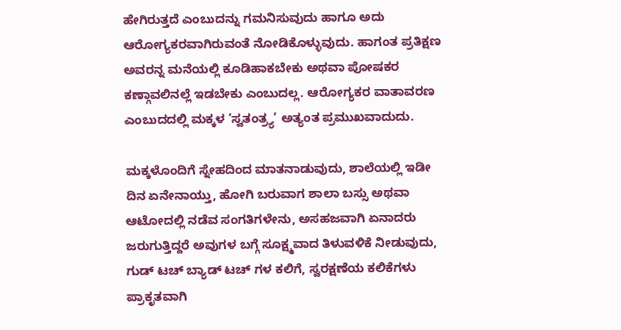ಹೇಗಿರುತ್ತದೆ ಎಂಬುದನ್ನು ಗಮನಿಸುವುದು ಹಾಗೂ ಅದು ಆರೋಗ್ಯಕರವಾಗಿರುವಂತೆ ನೋಡಿಕೊಳ್ಳುವುದು. ಹಾಗಂತ ಪ್ರತಿಕ್ಷಣ ಅವರನ್ನ ಮನೆಯಲ್ಲಿ ಕೂಡಿಹಾಕಬೇಕು ಅಥವಾ ಪೋಷಕರ ಕಣ್ಗಾವಲಿನಲ್ಲೆ ಇಡಬೇಕು ಎಂಬುದಲ್ಲ. ಆರೋಗ್ಯಕರ ವಾತಾವರಣ ಎಂಬುದದಲ್ಲಿ ಮಕ್ಕಳ ‘ಸ್ವತಂತ್ರ್ಯ’ ಅತ್ಯಂತ ಪ್ರಮುಖವಾದುದು.

ಮಕ್ಕಳೊಂದಿಗೆ ಸ್ನೇಹದಿಂದ ಮಾತನಾಡುವುದು, ಶಾಲೆಯಲ್ಲಿ ಇಡೀ ದಿನ ಏನೇನಾಯ್ತು, ಹೋಗಿ ಬರುವಾಗ ಶಾಲಾ ಬಸ್ಸು ಅಥವಾ ಆಟೋದಲ್ಲಿ ನಡೆವ ಸಂಗತಿಗಳೇನು, ಅಸಹಜವಾಗಿ ಏನಾದರು ಜರುಗುತ್ತಿದ್ದರೆ ಅವುಗಳ ಬಗ್ಗೆ ಸೂಕ್ಷ್ಮವಾದ ತಿಳುವಳಿಕೆ ನೀಡುವುದು, ಗುಡ್ ಟಚ್ ಬ್ಯಾಡ್ ಟಚ್ ಗಳ ಕಲಿಗೆ, ಸ್ವರಕ್ಷಣೆಯ ಕಲಿಕೆಗಳು ಪ್ರಾಕೃತವಾಗಿ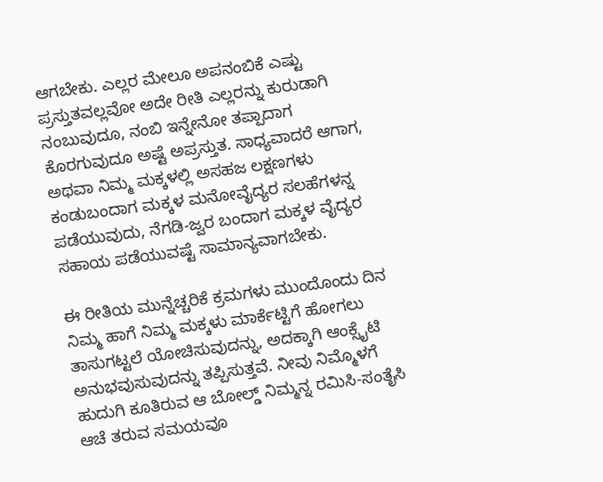ಆಗಬೇಕು. ಎಲ್ಲರ ಮೇಲೂ ಅಪನಂಬಿಕೆ ಎಷ್ಟು ಪ್ರಸ್ತುತವಲ್ಲವೋ ಅದೇ ರೀತಿ ಎಲ್ಲರನ್ನು ಕುರುಡಾಗಿ ನಂಬುವುದೂ, ನಂಬಿ ಇನ್ನೇನೋ ತಪ್ಪಾದಾಗ ಕೊರಗುವುದೂ ಅಷ್ಟೆ ಅಪ್ರಸ್ತುತ. ಸಾಧ್ಯವಾದರೆ ಆಗಾಗ, ಅಥವಾ ನಿಮ್ಮ ಮಕ್ಕಳಲ್ಲಿ ಅಸಹಜ ಲಕ್ಷಣಗಳು ಕಂಡುಬಂದಾಗ ಮಕ್ಕಳ ಮನೋವೈದ್ಯರ ಸಲಹೆಗಳನ್ನ ಪಡೆಯುವುದು, ನೆಗಡಿ-ಜ್ವರ ಬಂದಾಗ ಮಕ್ಕಳ ವೈದ್ಯರ ಸಹಾಯ ಪಡೆಯುವಷ್ಟೆ ಸಾಮಾನ್ಯವಾಗಬೇಕು.

ಈ ರೀತಿಯ ಮುನ್ನೆಚ್ಚರಿಕೆ ಕ್ರಮಗಳು ಮುಂದೊಂದು ದಿನ ನಿಮ್ಮ ಹಾಗೆ ನಿಮ್ಮ ಮಕ್ಕಳು ಮಾರ್ಕೆಟ್ಟಿಗೆ ಹೋಗಲು ತಾಸುಗಟ್ಟಲೆ ಯೋಚಿಸುವುದನ್ನು, ಅದಕ್ಕಾಗಿ ಆಂಕ್ಸೈಟಿ ಅನುಭವುಸುವುದನ್ನು ತಪ್ಪಿಸುತ್ತವೆ. ನೀವು ನಿಮ್ಮೊಳಗೆ ಹುದುಗಿ ಕೂತಿರುವ ಆ ಬೋಲ್ಡ್ ನಿಮ್ಮನ್ನ ರಮಿಸಿ-ಸಂತೈಸಿ ಆಚೆ ತರುವ ಸಮಯವೂ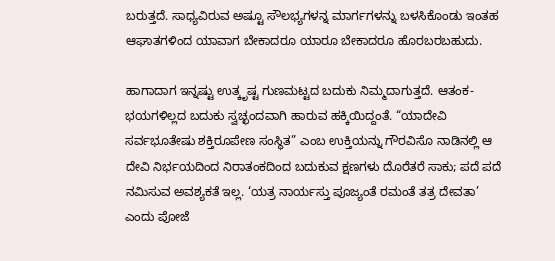ಬರುತ್ತದೆ. ಸಾಧ್ಯವಿರುವ ಅಷ್ಟೂ ಸೌಲಭ್ಯಗಳನ್ನ ಮಾರ್ಗಗಳನ್ನು ಬಳಸಿಕೊಂಡು ಇಂತಹ ಆಘಾತಗಳಿಂದ ಯಾವಾಗ ಬೇಕಾದರೂ ಯಾರೂ ಬೇಕಾದರೂ ಹೊರಬರಬಹುದು.

ಹಾಗಾದಾಗ ಇನ್ನಷ್ಟು ಉತ್ಕೃಷ್ಟ ಗುಣಮಟ್ಟದ ಬದುಕು ನಿಮ್ಮದಾಗುತ್ತದೆ. ಆತಂಕ-ಭಯಗಳಿಲ್ಲದ ಬದುಕು ಸ್ವಚ್ಛಂದವಾಗಿ ಹಾರುವ ಹಕ್ಕಿಯಿದ್ದಂತೆ. “ಯಾದೇವಿ ಸರ್ವಭೂತೇಷು ಶಕ್ತಿರೂಪೇಣ ಸಂಸ್ಥಿತ” ಎಂಬ ಉಕ್ತಿಯನ್ನು ಗೌರವಿಸೊ ನಾಡಿನಲ್ಲಿ ಆ ದೇವಿ ನಿರ್ಭಯದಿಂದ ನಿರಾತಂಕದಿಂದ ಬದುಕುವ ಕ್ಷಣಗಳು ದೊರೆತರೆ ಸಾಕು; ಪದೆ ಪದೆ ನಮಿಸುವ ಅವಶ್ಯಕತೆ ಇಲ್ಲ. ‘ಯತ್ರ ನಾರ್ಯಸ್ತು ಪೂಜ್ಯಂತೆ ರಮಂತೆ ತತ್ರ ದೇವತಾ’ ಎಂದು ಪೋಜೆ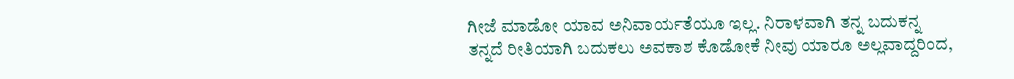ಗೀಜೆ ಮಾಡೋ ಯಾವ ಅನಿವಾರ್ಯತೆಯೂ ಇಲ್ಲ. ನಿರಾಳವಾಗಿ ತನ್ನ ಬದುಕನ್ನ ತನ್ನದೆ ರೀತಿಯಾಗಿ ಬದುಕಲು ಅವಕಾಶ ಕೊಡೋಕೆ ನೀವು ಯಾರೂ ಅಲ್ಲವಾದ್ದರಿಂದ,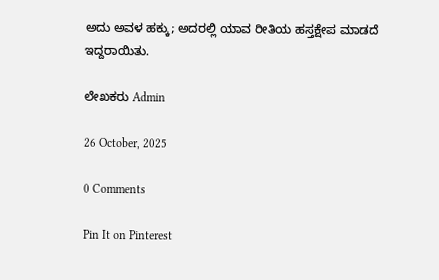ಅದು ಅವಳ ಹಕ್ಕು; ಅದರಲ್ಲಿ ಯಾವ ರೀತಿಯ ಹಸ್ತಕ್ಷೇಪ ಮಾಡದೆ ಇದ್ದರಾಯಿತು.

ಲೇಖಕರು Admin

26 October, 2025

0 Comments

Pin It on Pinterest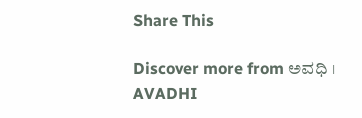Share This

Discover more from ಅವಧಿ । AVADHI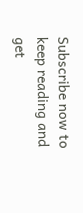Subscribe now to keep reading and get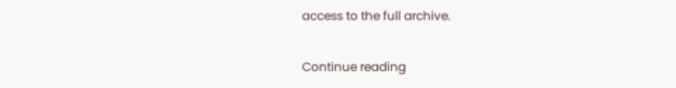access to the full archive.

Continue reading